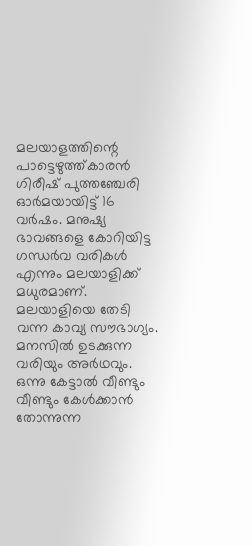മലയാളത്തിന്റെ പാട്ടെഴുത്ത്കാരൻ ഗിരീഷ് പുത്തഞ്ചേരി ഓർമയായിട്ട് 16 വർഷം. മനുഷ്യ ഭാവങ്ങളെ കോറിയിട്ട ഗന്ധർവ വരികൾ എന്നും മലയാളിക്ക് മധുരമാണ്. മലയാളിയെ തേടി വന്ന കാവ്യ സൗഭാഗ്യം. മനസിൽ ഉടക്കുന്ന വരിയും അർഥവും. ഒന്നു കേട്ടാൽ വീണ്ടും വീണ്ടും കേൾക്കാൻ തോന്നുന്ന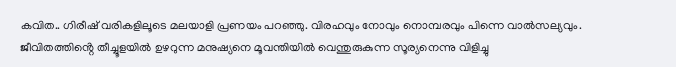കവിത.. ഗിരീഷ് വരികളിലൂടെ മലയാളി പ്രണയം പറഞ്ഞു. വിരഹവും നോവും നൊമ്പരവും പിന്നെ വാൽസല്യവും. ജീവിതത്തിൻ്റെ തീച്ചൂളയിൽ ഉഴറുന്ന മനുഷ്യനെ മൂവന്തിയിൽ വെന്തുരുകുന്ന സൂര്യനെന്നു വിളിച്ചു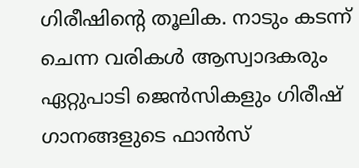ഗിരീഷിൻ്റെ തൂലിക. നാടും കടന്ന് ചെന്ന വരികൾ ആസ്വാദകരും ഏറ്റുപാടി ജെൻസികളും ഗിരീഷ് ഗാനങ്ങളുടെ ഫാൻസ്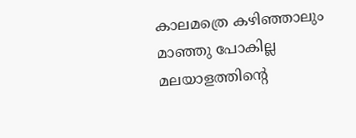കാലമത്രെ കഴിഞ്ഞാലും മാഞ്ഞു പോകില്ല മലയാളത്തിൻ്റെ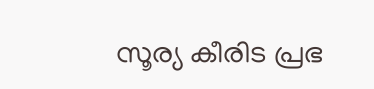സൂര്യ കീരിട പ്രഭ